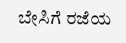ಬೇಸಿಗೆ ರಜೆಯ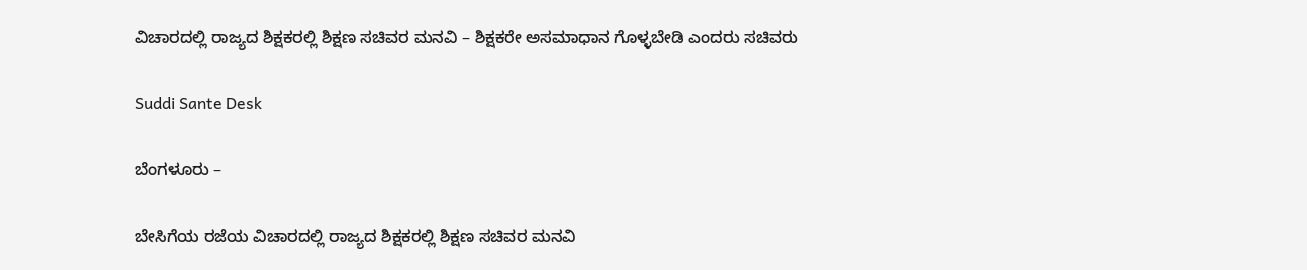ವಿಚಾರದಲ್ಲಿ ರಾಜ್ಯದ ಶಿಕ್ಷಕರಲ್ಲಿ ಶಿಕ್ಷಣ ಸಚಿವರ ಮನವಿ – ಶಿಕ್ಷಕರೇ ಅಸಮಾಧಾನ ಗೊಳ್ಳಬೇಡಿ ಎಂದರು ಸಚಿವರು

Suddi Sante Desk

ಬೆಂಗಳೂರು –

ಬೇಸಿಗೆಯ ರಜೆಯ ವಿಚಾರದಲ್ಲಿ ರಾಜ್ಯದ ಶಿಕ್ಷಕರಲ್ಲಿ ಶಿಕ್ಷಣ ಸಚಿವರ ಮನವಿ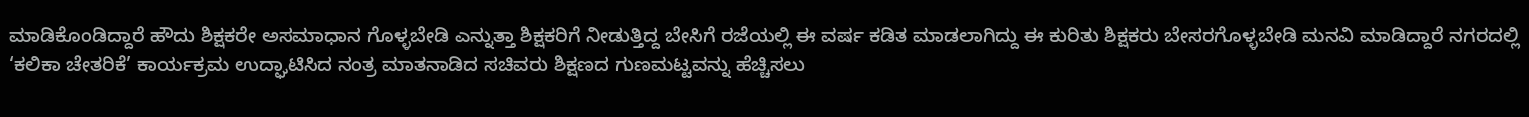ಮಾಡಿಕೊಂಡಿದ್ದಾರೆ ಹೌದು ಶಿಕ್ಷಕರೇ ಅಸಮಾಧಾನ ಗೊಳ್ಳಬೇಡಿ ಎನ್ನುತ್ತಾ ಶಿಕ್ಷಕರಿಗೆ ನೀಡುತ್ತಿದ್ದ ಬೇಸಿಗೆ ರಜೆಯಲ್ಲಿ ಈ ವರ್ಷ ಕಡಿತ ಮಾಡಲಾಗಿದ್ದು ಈ ಕುರಿತು ಶಿಕ್ಷಕರು ಬೇಸರಗೊಳ್ಳಬೇಡಿ ಮನವಿ ಮಾಡಿದ್ದಾರೆ ನಗರದಲ್ಲಿ ‘ಕಲಿಕಾ ಚೇತರಿಕೆ’ ಕಾರ್ಯಕ್ರಮ ಉದ್ಘಾಟಿಸಿದ ನಂತ್ರ ಮಾತನಾಡಿದ ಸಚಿವರು ಶಿಕ್ಷಣದ ಗುಣಮಟ್ಟವನ್ನು ಹೆಚ್ಚಿಸಲು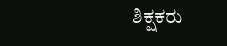ಶಿಕ್ಷಕರು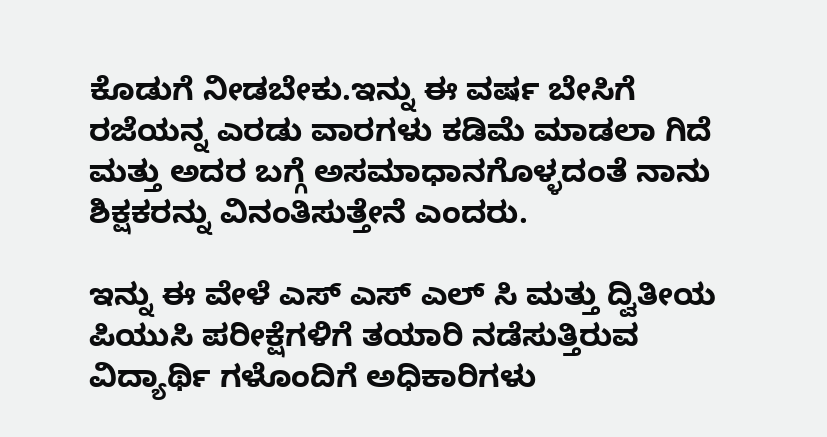ಕೊಡುಗೆ ನೀಡಬೇಕು.ಇನ್ನು ಈ ವರ್ಷ ಬೇಸಿಗೆ ರಜೆಯನ್ನ ಎರಡು ವಾರಗಳು ಕಡಿಮೆ ಮಾಡಲಾ ಗಿದೆ ಮತ್ತು ಅದರ ಬಗ್ಗೆ ಅಸಮಾಧಾನಗೊಳ್ಳದಂತೆ ನಾನು ಶಿಕ್ಷಕರನ್ನು ವಿನಂತಿಸುತ್ತೇನೆ ಎಂದರು.

ಇನ್ನು ಈ ವೇಳೆ ಎಸ್ ಎಸ್ ಎಲ್ ಸಿ ಮತ್ತು ದ್ವಿತೀಯ ಪಿಯುಸಿ ಪರೀಕ್ಷೆಗಳಿಗೆ ತಯಾರಿ ನಡೆಸುತ್ತಿರುವ ವಿದ್ಯಾರ್ಥಿ ಗಳೊಂದಿಗೆ ಅಧಿಕಾರಿಗಳು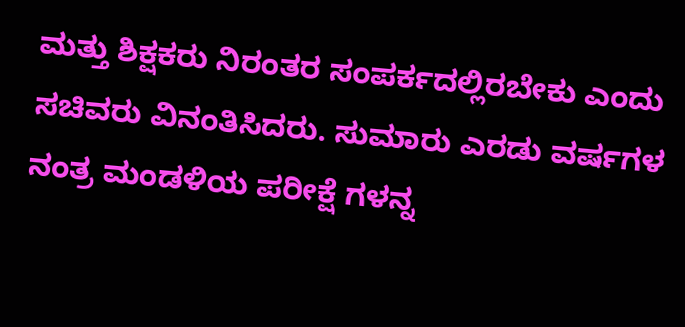ಮತ್ತು ಶಿಕ್ಷಕರು ನಿರಂತರ ಸಂಪರ್ಕದಲ್ಲಿರಬೇಕು ಎಂದು ಸಚಿವರು ವಿನಂತಿಸಿದರು. ಸುಮಾರು ಎರಡು ವರ್ಷಗಳ ನಂತ್ರ ಮಂಡಳಿಯ ಪರೀಕ್ಷೆ ಗಳನ್ನ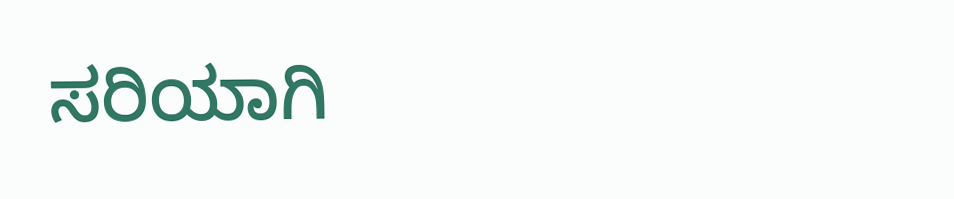ಸರಿಯಾಗಿ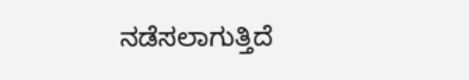ನಡೆಸಲಾಗುತ್ತಿದೆ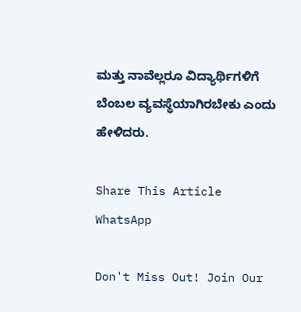ಮತ್ತು ನಾವೆಲ್ಲರೂ ವಿದ್ಯಾರ್ಥಿಗಳಿಗೆ ಬೆಂಬಲ ವ್ಯವಸ್ಥೆಯಾಗಿರಬೇಕು ಎಂದು ಹೇಳಿದರು.

Share This Article
WhatsApp

Don't Miss Out! Join Our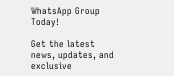WhatsApp Group Today!

Get the latest news, updates, and exclusive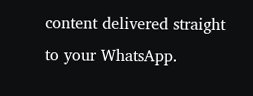content delivered straight to your WhatsApp.